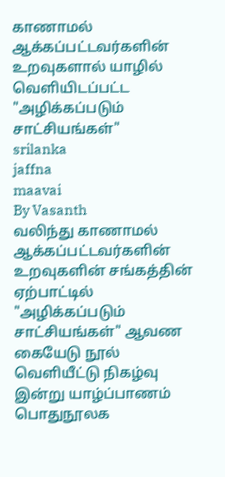காணாமல் ஆக்கப்பட்டவர்களின் உறவுகளால் யாழில் வெளியிடப்பட்ட "அழிக்கப்படும் சாட்சியங்கள்"
srilanka
jaffna
maavai
By Vasanth
வலிந்து காணாமல் ஆக்கப்பட்டவர்களின் உறவுகளின் சங்கத்தின் ஏற்பாட்டில் "அழிக்கப்படும் சாட்சியங்கள்" ஆவண கையேடு நூல் வெளியீட்டு நிகழ்வு இன்று யாழ்ப்பாணம் பொதுநூலக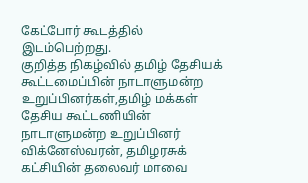கேட்போர் கூடத்தில் இடம்பெற்றது.
குறித்த நிகழ்வில் தமிழ் தேசியக் கூட்டமைப்பின் நாடாளுமன்ற உறுப்பினர்கள்,தமிழ் மக்கள் தேசிய கூட்டணியின் நாடாளுமன்ற உறுப்பினர் விக்னேஸ்வரன், தமிழரசுக் கட்சியின் தலைவர் மாவை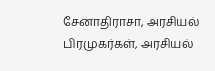சேனாதிராசா, அரசியல் பிரமுகர்கள், அரசியல்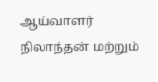ஆய்வாளர் நிலாந்தன் மற்றும்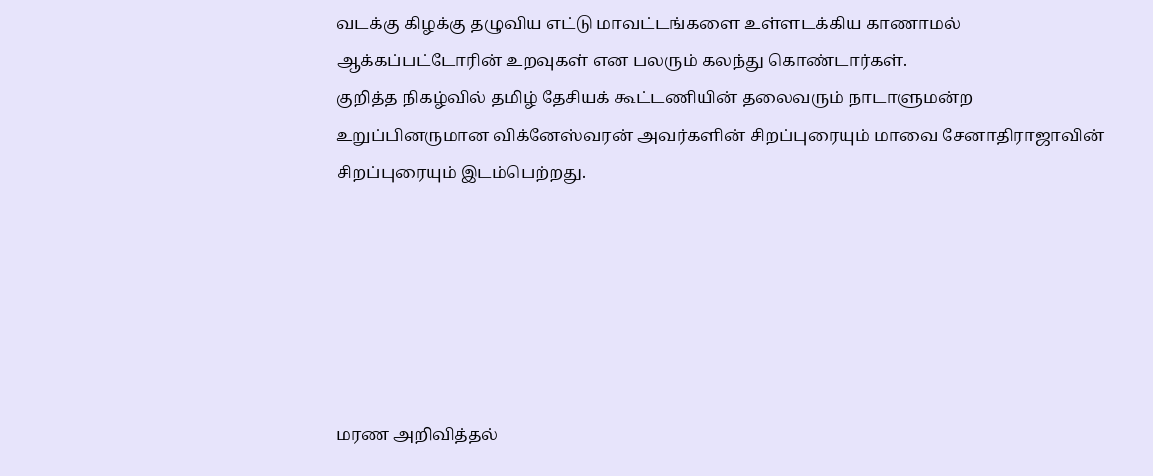வடக்கு கிழக்கு தழுவிய எட்டு மாவட்டங்களை உள்ளடக்கிய காணாமல் ஆக்கப்பட்டோரின் உறவுகள் என பலரும் கலந்து கொண்டார்கள்.
குறித்த நிகழ்வில் தமிழ் தேசியக் கூட்டணியின் தலைவரும் நாடாளுமன்ற உறுப்பினருமான விக்னேஸ்வரன் அவர்களின் சிறப்புரையும் மாவை சேனாதிராஜாவின் சிறப்புரையும் இடம்பெற்றது.






மரண அறிவித்தல்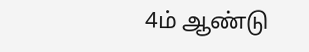4ம் ஆண்டு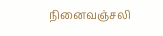நினைவஞ்சலி